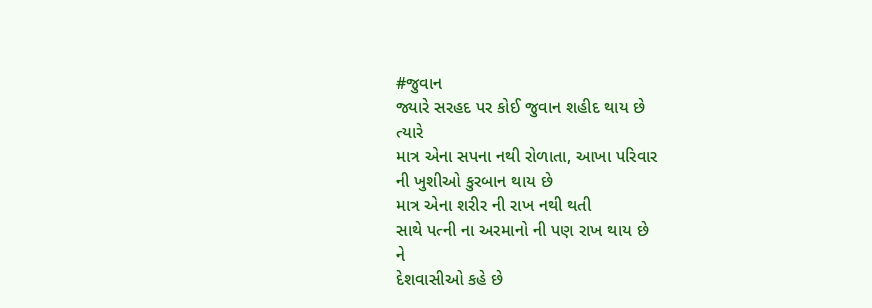#જુવાન
જ્યારે સરહદ પર કોઈ જુવાન શહીદ થાય છે
ત્યારે
માત્ર એના સપના નથી રોળાતા, આખા પરિવાર
ની ખુશીઓ કુરબાન થાય છે
માત્ર એના શરીર ની રાખ નથી થતી
સાથે પત્ની ના અરમાનો ની પણ રાખ થાય છે
ને
દેશવાસીઓ કહે છે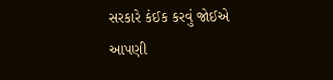સરકારે કંઈક કરવું જોઈએ
આપણી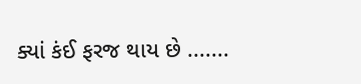ક્યાં કંઈ ફરજ થાય છે .......